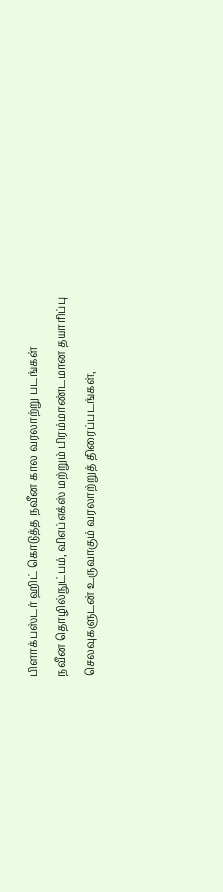பிளாக்பஸ்டர் ஹிட் கொடுத்த நவீன கால வரலாற்று படங்கள்
நவீன தொழில்நுட்பம், விஎப்எக்ஸ் மற்றும் பிரம்மாண்டமான தயாரிப்பு செலவுகளுடன் உருவாகும் வரலாற்றுத் திரைப்படங்கள்,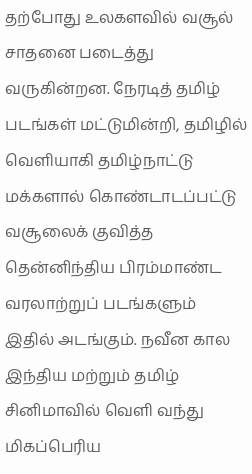தற்போது உலகளவில் வசூல் சாதனை படைத்து வருகின்றன. நேரடித் தமிழ் படங்கள் மட்டுமின்றி, தமிழில் வெளியாகி தமிழ்நாட்டு மக்களால் கொண்டாடப்பட்டு வசூலைக் குவித்த தென்னிந்திய பிரம்மாண்ட வரலாற்றுப் படங்களும் இதில் அடங்கும். நவீன கால இந்திய மற்றும் தமிழ் சினிமாவில் வெளி வந்து மிகப்பெரிய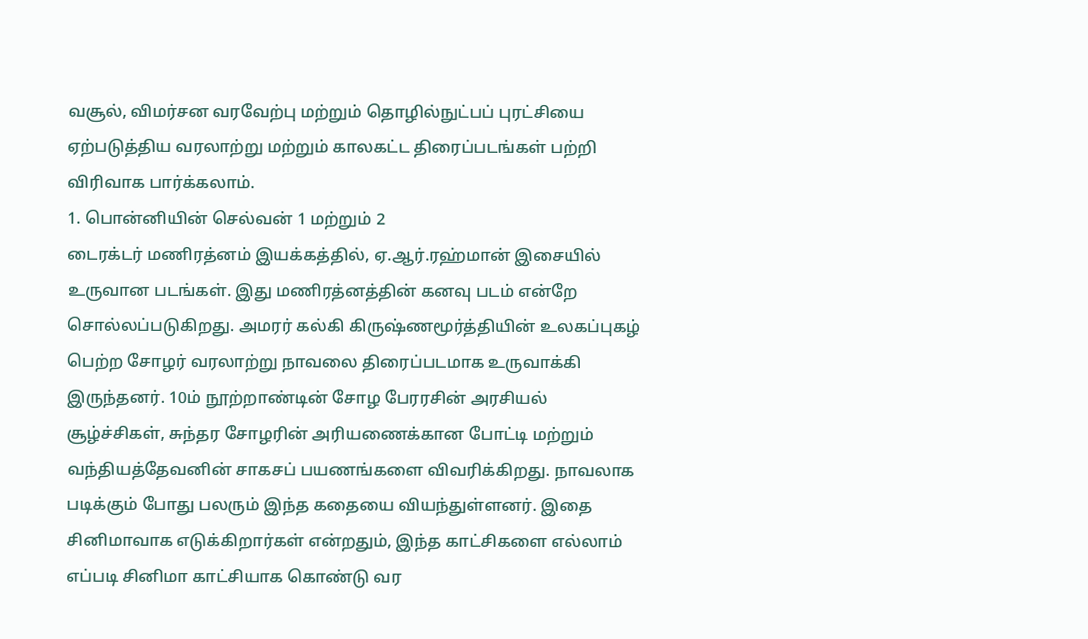வசூல், விமர்சன வரவேற்பு மற்றும் தொழில்நுட்பப் புரட்சியை ஏற்படுத்திய வரலாற்று மற்றும் காலகட்ட திரைப்படங்கள் பற்றி விரிவாக பார்க்கலாம்.
1. பொன்னியின் செல்வன் 1 மற்றும் 2
டைரக்டர் மணிரத்னம் இயக்கத்தில், ஏ.ஆர்.ரஹ்மான் இசையில் உருவான படங்கள். இது மணிரத்னத்தின் கனவு படம் என்றே சொல்லப்படுகிறது. அமரர் கல்கி கிருஷ்ணமூர்த்தியின் உலகப்புகழ் பெற்ற சோழர் வரலாற்று நாவலை திரைப்படமாக உருவாக்கி இருந்தனர். 10ம் நூற்றாண்டின் சோழ பேரரசின் அரசியல் சூழ்ச்சிகள், சுந்தர சோழரின் அரியணைக்கான போட்டி மற்றும் வந்தியத்தேவனின் சாகசப் பயணங்களை விவரிக்கிறது. நாவலாக படிக்கும் போது பலரும் இந்த கதையை வியந்துள்ளனர். இதை சினிமாவாக எடுக்கிறார்கள் என்றதும், இந்த காட்சிகளை எல்லாம் எப்படி சினிமா காட்சியாக கொண்டு வர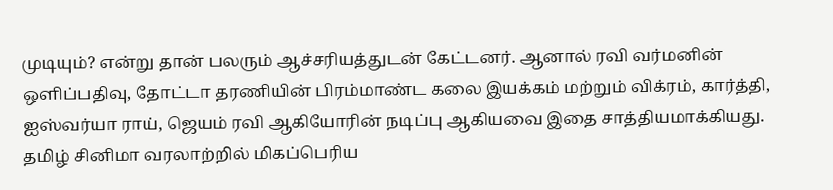முடியும்? என்று தான் பலரும் ஆச்சரியத்துடன் கேட்டனர். ஆனால் ரவி வர்மனின் ஒளிப்பதிவு, தோட்டா தரணியின் பிரம்மாண்ட கலை இயக்கம் மற்றும் விக்ரம், கார்த்தி, ஐஸ்வர்யா ராய், ஜெயம் ரவி ஆகியோரின் நடிப்பு ஆகியவை இதை சாத்தியமாக்கியது. தமிழ் சினிமா வரலாற்றில் மிகப்பெரிய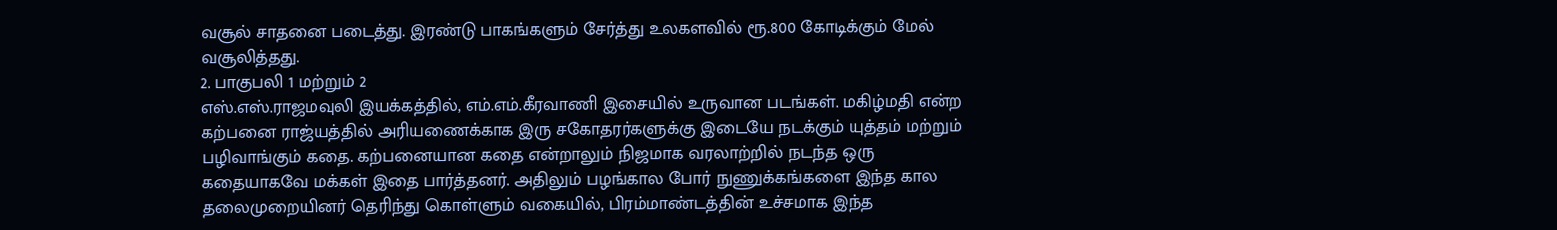வசூல் சாதனை படைத்து. இரண்டு பாகங்களும் சேர்த்து உலகளவில் ரூ.800 கோடிக்கும் மேல் வசூலித்தது.
2. பாகுபலி 1 மற்றும் 2
எஸ்.எஸ்.ராஜமவுலி இயக்கத்தில், எம்.எம்.கீரவாணி இசையில் உருவான படங்கள். மகிழ்மதி என்ற கற்பனை ராஜ்யத்தில் அரியணைக்காக இரு சகோதரர்களுக்கு இடையே நடக்கும் யுத்தம் மற்றும் பழிவாங்கும் கதை. கற்பனையான கதை என்றாலும் நிஜமாக வரலாற்றில் நடந்த ஒரு கதையாகவே மக்கள் இதை பார்த்தனர். அதிலும் பழங்கால போர் நுணுக்கங்களை இந்த கால தலைமுறையினர் தெரிந்து கொள்ளும் வகையில், பிரம்மாண்டத்தின் உச்சமாக இந்த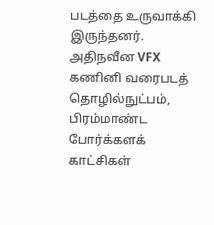படத்தை உருவாக்கி இருந்தனர். அதிநவீன VFX கணினி வரைபடத் தொழில்நுட்பம், பிரம்மாண்ட போர்க்களக் காட்சிகள்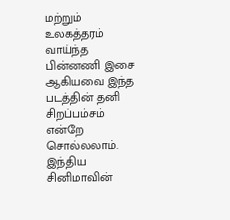மற்றும் உலகத்தரம் வாய்ந்த பின்னணி இசை ஆகியவை இந்த படத்தின் தனி சிறப்பம்சம் என்றே சொல்லலாம். இந்திய சினிமாவின்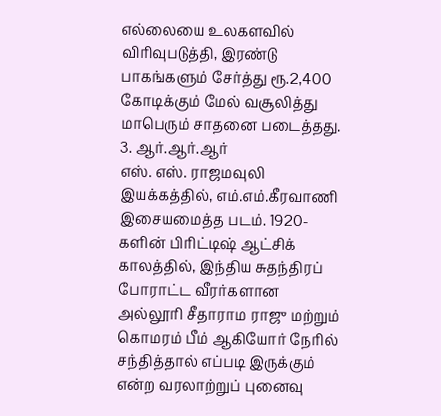எல்லையை உலகளவில் விரிவுபடுத்தி, இரண்டு பாகங்களும் சேர்த்து ரூ.2,400 கோடிக்கும் மேல் வசூலித்து மாபெரும் சாதனை படைத்தது.
3. ஆர்.ஆர்.ஆர்
எஸ். எஸ். ராஜமவுலி இயக்கத்தில், எம்.எம்.கீரவாணி இசையமைத்த படம். 1920-களின் பிரிட்டிஷ் ஆட்சிக் காலத்தில், இந்திய சுதந்திரப் போராட்ட வீரர்களான அல்லூரி சீதாராம ராஜு மற்றும் கொமரம் பீம் ஆகியோர் நேரில் சந்தித்தால் எப்படி இருக்கும் என்ற வரலாற்றுப் புனைவு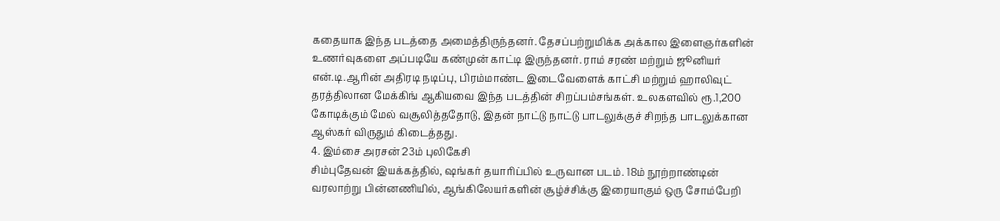கதையாக இந்த படத்தை அமைத்திருந்தனர். தேசப்பற்றுமிக்க அக்கால இளைஞர்களின் உணர்வுகளை அப்படியே கண்முன் காட்டி இருந்தனர். ராம் சரண் மற்றும் ஜூனியர் என்.டி.ஆரின் அதிரடி நடிப்பு, பிரம்மாண்ட இடைவேளைக் காட்சி மற்றும் ஹாலிவுட் தரத்திலான மேக்கிங் ஆகியவை இந்த படத்தின் சிறப்பம்சங்கள். உலகளவில் ரூ.1,200 கோடிக்கும் மேல் வசூலித்ததோடு, இதன் நாட்டு நாட்டு பாடலுக்குச் சிறந்த பாடலுக்கான ஆஸ்கர் விருதும் கிடைத்தது.
4. இம்சை அரசன் 23ம் புலிகேசி
சிம்புதேவன் இயக்கத்தில், ஷங்கர் தயாரிப்பில் உருவான படம். 18ம் நூற்றாண்டின் வரலாற்று பின்னணியில், ஆங்கிலேயர்களின் சூழ்ச்சிக்கு இரையாகும் ஒரு சோம்பேறி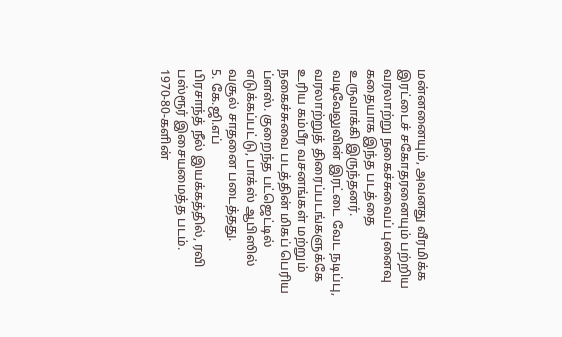மன்னனையும், அவனது வீரமிக்க இரட்டைச் சகோதரனையும் பற்றிய வரலாற்று நகைச்சுவைப் புனைவு கதையாக இந்த படத்தை உருவாக்கி இருந்தனர். வடிவேலுவின் இரட்டை வேட நடிப்பு, வரலாற்றுத் திரைப்படங்களுக்கே உரிய கம்பீர வசனங்கள் மற்றும் நகைச்சுவை படத்தின் மிகப் பெரிய ப்ளஸ். குறைந்த பட்ஜெட்டில் எடுக்கப்பட்டு, பாக்ஸ் ஆபிஸில் வசூல் சாதனை படைத்தது.
5. கே.ஜி.எப்
பிரசாந்த் நீல் இயக்கத்தில், ரவி பஸ்ரூர் இசையமைத்த படம். 1970-80-களின்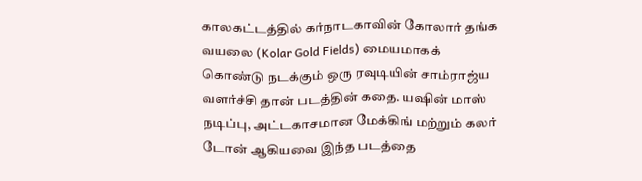காலகட்டத்தில் கர்நாடகாவின் கோலார் தங்க வயலை (Kolar Gold Fields) மையமாகக் கொண்டு நடக்கும் ஒரு ரவுடியின் சாம்ராஜ்ய வளர்ச்சி தான் படத்தின் கதை. யஷின் மாஸ் நடிப்பு, அட்டகாசமான மேக்கிங் மற்றும் கலர் டோன் ஆகியவை இந்த படத்தை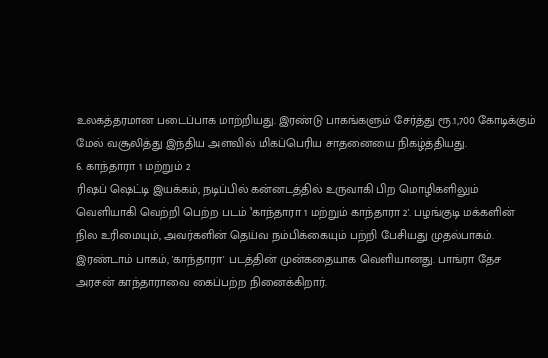உலகத்தரமான படைப்பாக மாற்றியது. இரண்டு பாகங்களும் சேர்த்து ரூ.1,700 கோடிக்கும் மேல் வசூலித்து இந்திய அளவில் மிகப்பெரிய சாதனையை நிகழ்த்தியது.
6. காந்தாரா 1 மற்றும் 2
ரிஷப் ஷெட்டி இயக்கம், நடிப்பில் கன்னடத்தில் உருவாகி பிற மொழிகளிலும் வெளியாகி வெற்றி பெற்ற படம் ‛காந்தாரா 1 மற்றும் காந்தாரா 2'. பழங்குடி மக்களின் நில உரிமையும், அவர்களின் தெய்வ நம்பிக்கையும் பற்றி பேசியது முதல்பாகம். இரண்டாம் பாகம், 'காந்தாரா' படத்தின் முன்கதையாக வெளியானது. பாங்ரா தேச அரசன் காந்தாராவை கைப்பற்ற நினைக்கிறார்.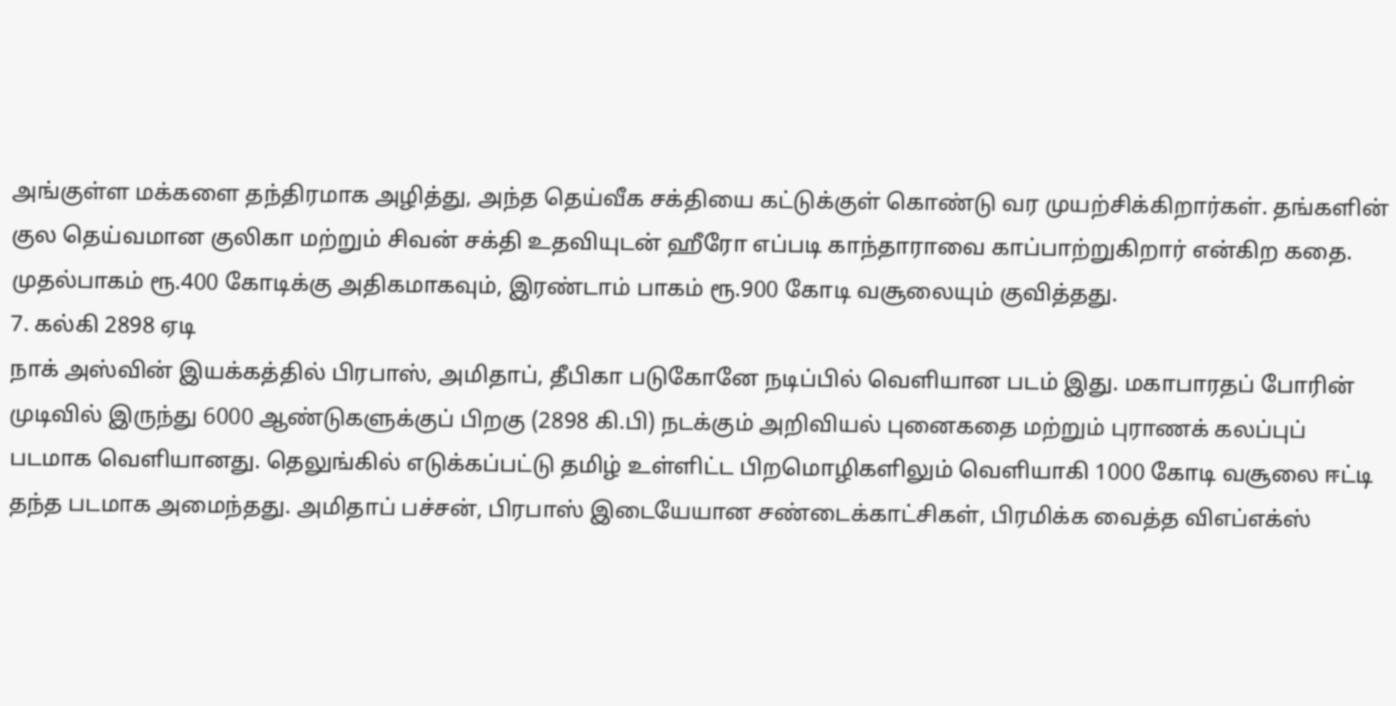அங்குள்ள மக்களை தந்திரமாக அழித்து, அந்த தெய்வீக சக்தியை கட்டுக்குள் கொண்டு வர முயற்சிக்கிறார்கள். தங்களின் குல தெய்வமான குலிகா மற்றும் சிவன் சக்தி உதவியுடன் ஹீரோ எப்படி காந்தாராவை காப்பாற்றுகிறார் என்கிற கதை. முதல்பாகம் ரூ.400 கோடிக்கு அதிகமாகவும், இரண்டாம் பாகம் ரூ.900 கோடி வசூலையும் குவித்தது.
7. கல்கி 2898 ஏடி
நாக் அஸ்வின் இயக்கத்தில் பிரபாஸ், அமிதாப், தீபிகா படுகோனே நடிப்பில் வெளியான படம் இது. மகாபாரதப் போரின் முடிவில் இருந்து 6000 ஆண்டுகளுக்குப் பிறகு (2898 கி.பி) நடக்கும் அறிவியல் புனைகதை மற்றும் புராணக் கலப்புப் படமாக வெளியானது. தெலுங்கில் எடுக்கப்பட்டு தமிழ் உள்ளிட்ட பிறமொழிகளிலும் வெளியாகி 1000 கோடி வசூலை ஈட்டி தந்த படமாக அமைந்தது. அமிதாப் பச்சன், பிரபாஸ் இடையேயான சண்டைக்காட்சிகள், பிரமிக்க வைத்த விஎப்எக்ஸ்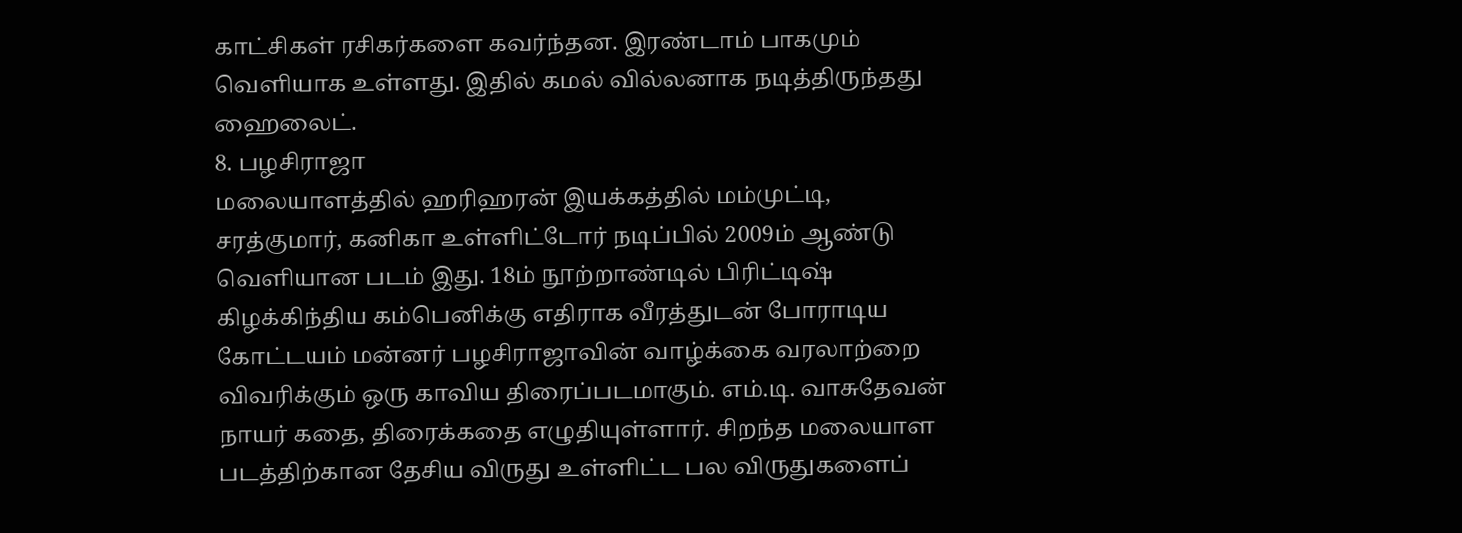காட்சிகள் ரசிகர்களை கவர்ந்தன. இரண்டாம் பாகமும் வெளியாக உள்ளது. இதில் கமல் வில்லனாக நடித்திருந்தது ஹைலைட்.
8. பழசிராஜா
மலையாளத்தில் ஹரிஹரன் இயக்கத்தில் மம்முட்டி, சரத்குமார், கனிகா உள்ளிட்டோர் நடிப்பில் 2009ம் ஆண்டு வெளியான படம் இது. 18ம் நூற்றாண்டில் பிரிட்டிஷ் கிழக்கிந்திய கம்பெனிக்கு எதிராக வீரத்துடன் போராடிய கோட்டயம் மன்னர் பழசிராஜாவின் வாழ்க்கை வரலாற்றை விவரிக்கும் ஒரு காவிய திரைப்படமாகும். எம்.டி. வாசுதேவன் நாயர் கதை, திரைக்கதை எழுதியுள்ளார். சிறந்த மலையாள படத்திற்கான தேசிய விருது உள்ளிட்ட பல விருதுகளைப்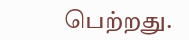பெற்றது.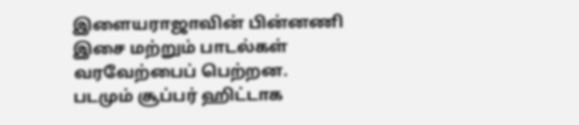இளையராஜாவின் பின்னணி இசை மற்றும் பாடல்கள் வரவேற்பைப் பெற்றன. படமும் சூப்பர் ஹிட்டாக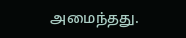அமைந்தது.